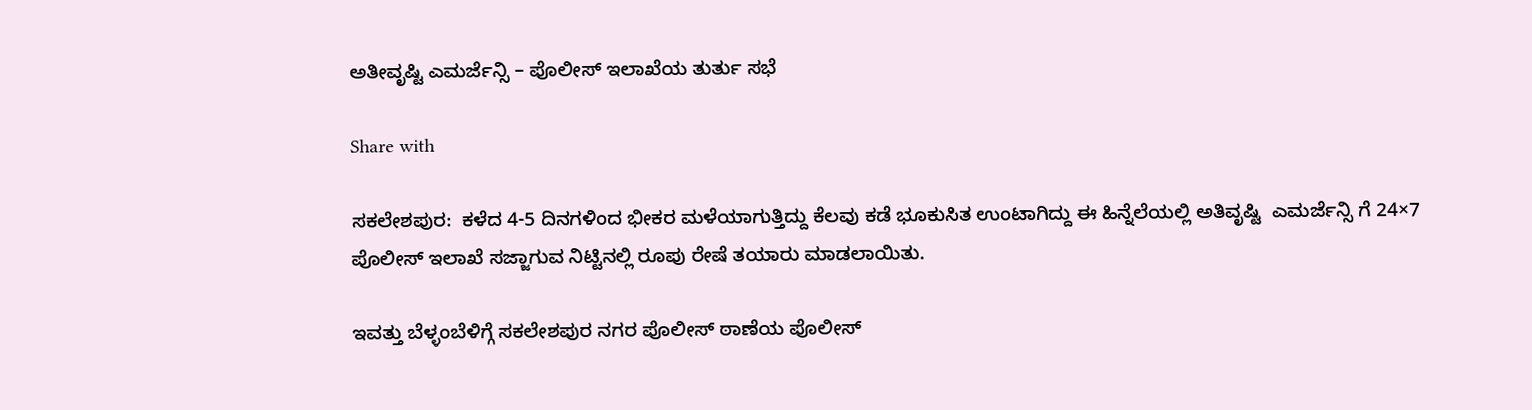ಅತೀವೃಷ್ಟಿ ಎಮರ್ಜೆನ್ಸಿ – ಪೊಲೀಸ್ ಇಲಾಖೆಯ ತುರ್ತು ಸಭೆ

Share with

ಸಕಲೇಶಪುರ:  ಕಳೆದ 4-5 ದಿನಗಳಿಂದ ಭೀಕರ ಮಳೆಯಾಗುತ್ತಿದ್ದು ಕೆಲವು ಕಡೆ ಭೂಕುಸಿತ ಉಂಟಾಗಿದ್ದು ಈ ಹಿನ್ನೆಲೆಯಲ್ಲಿ ಅತಿವೃಷ್ಟಿ  ಎಮರ್ಜೆನ್ಸಿ ಗೆ 24×7  ಪೊಲೀಸ್ ಇಲಾಖೆ ಸಜ್ಜಾಗುವ ನಿಟ್ಟಿನಲ್ಲಿ ರೂಪು ರೇಷೆ ತಯಾರು ಮಾಡಲಾಯಿತು.

ಇವತ್ತು ಬೆಳ್ಳಂಬೆಳಿಗ್ಗೆ ಸಕಲೇಶಪುರ ನಗರ ಪೊಲೀಸ್ ಠಾಣೆಯ ಪೊಲೀಸ್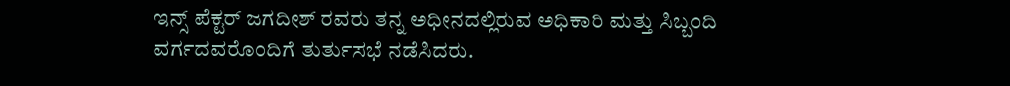ಇನ್ಸ್ ಪೆಕ್ಟರ್ ಜಗದೀಶ್ ರವರು ತನ್ನ ಅಧೀನದಲ್ಲಿರುವ ಅಧಿಕಾರಿ ಮತ್ತು ಸಿಬ್ಬಂದಿ ವರ್ಗದವರೊಂದಿಗೆ ತುರ್ತುಸಭೆ ನಡೆಸಿದರು.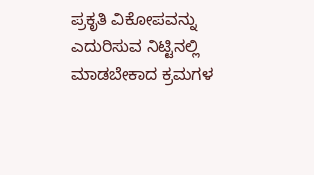ಪ್ರಕೃತಿ ವಿಕೋಪವನ್ನು ಎದುರಿಸುವ ನಿಟ್ಟಿನಲ್ಲಿ ಮಾಡಬೇಕಾದ ಕ್ರಮಗಳ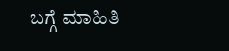ಬಗ್ಗೆ ಮಾಹಿತಿ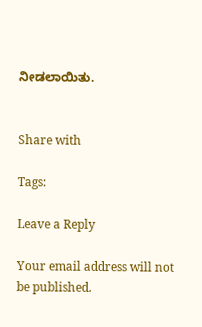ನೀಡಲಾಯಿತು.


Share with

Tags:

Leave a Reply

Your email address will not be published.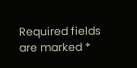Required fields are marked *